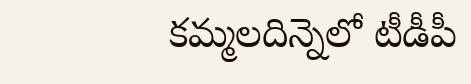కమ్మలదిన్నెలో టీడీపీ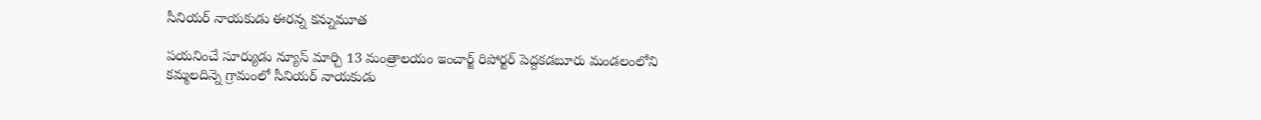సీనియర్ నాయకుడు ఈరన్న కన్నుమూత

పయనించే సూర్యుడు న్యూస్ మార్చి 13 మంత్రాలయం ఇంచార్జ్ రిపోర్టర్ పెద్దకడబూరు మండలంలోని కమ్మలదిన్నె గ్రామంలో సీనియర్ నాయకుడు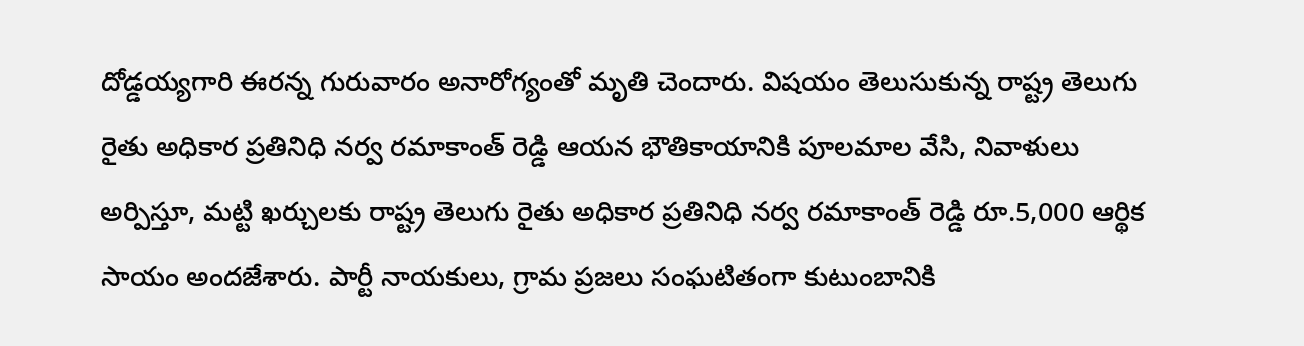దోడ్డయ్యగారి ఈరన్న గురువారం అనారోగ్యంతో మృతి చెందారు. విషయం తెలుసుకున్న రాష్ట్ర తెలుగు రైతు అధికార ప్రతినిధి నర్వ రమాకాంత్ రెడ్డి ఆయన భౌతికాయానికి పూలమాల వేసి, నివాళులు అర్పిస్తూ, మట్టి ఖర్చులకు రాష్ట్ర తెలుగు రైతు అధికార ప్రతినిధి నర్వ రమాకాంత్ రెడ్డి రూ.5,000 ఆర్థిక సాయం అందజేశారు. పార్టీ నాయకులు, గ్రామ ప్రజలు సంఘటితంగా కుటుంబానికి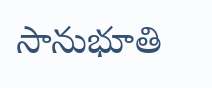సానుభూతి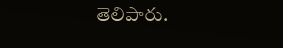తెలిపారు.